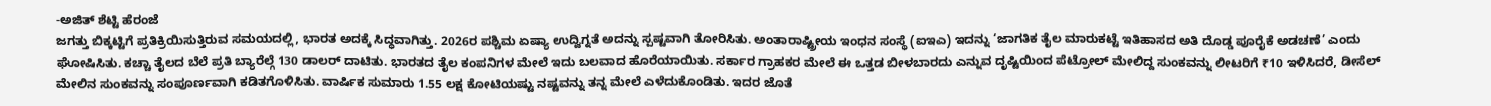-ಅಜಿತ್ ಶೆಟ್ಟಿ ಹೆರಂಜೆ
ಜಗತ್ತು ಬಿಕ್ಕಟ್ಟಿಗೆ ಪ್ರತಿಕ್ರಿಯಿಸುತ್ತಿರುವ ಸಮಯದಲ್ಲಿ, ಭಾರತ ಅದಕ್ಕೆ ಸಿದ್ಧವಾಗಿತ್ತು. 2026ರ ಪಶ್ಚಿಮ ಏಷ್ಯಾ ಉದ್ವಿಗ್ನತೆ ಅದನ್ನು ಸ್ಪಷ್ಟವಾಗಿ ತೋರಿಸಿತು. ಅಂತಾರಾಷ್ಟ್ರೀಯ ಇಂಧನ ಸಂಸ್ಥೆ (ಐಇಎ) ಇದನ್ನು ‘ಜಾಗತಿಕ ತೈಲ ಮಾರುಕಟ್ಟೆ ಇತಿಹಾಸದ ಅತಿ ದೊಡ್ಡ ಪೂರೈಕೆ ಅಡಚಣೆ’ ಎಂದು ಘೋಷಿಸಿತು. ಕಚ್ಚಾ ತೈಲದ ಬೆಲೆ ಪ್ರತಿ ಬ್ಯಾರೆಲ್ಗೆ 130 ಡಾಲರ್ ದಾಟಿತು. ಭಾರತದ ತೈಲ ಕಂಪನಿಗಳ ಮೇಲೆ ಇದು ಬಲವಾದ ಹೊರೆಯಾಯಿತು. ಸರ್ಕಾರ ಗ್ರಾಹಕರ ಮೇಲೆ ಈ ಒತ್ತಡ ಬೀಳಬಾರದು ಎನ್ನುವ ದೃಷ್ಟಿಯಿಂದ ಪೆಟ್ರೋಲ್ ಮೇಲಿದ್ದ ಸುಂಕವನ್ನು ಲೀಟರಿಗೆ ₹10 ಇಳಿಸಿದರೆ, ಡೀಸೆಲ್ ಮೇಲಿನ ಸುಂಕವನ್ನು ಸಂಪೂರ್ಣವಾಗಿ ಕಡಿತಗೊಳಿಸಿತು. ವಾರ್ಷಿಕ ಸುಮಾರು 1.55 ಲಕ್ಷ ಕೋಟಿಯಷ್ಟು ನಷ್ಟವನ್ನು ತನ್ನ ಮೇಲೆ ಎಳೆದುಕೊಂಡಿತು. ಇದರ ಜೊತೆ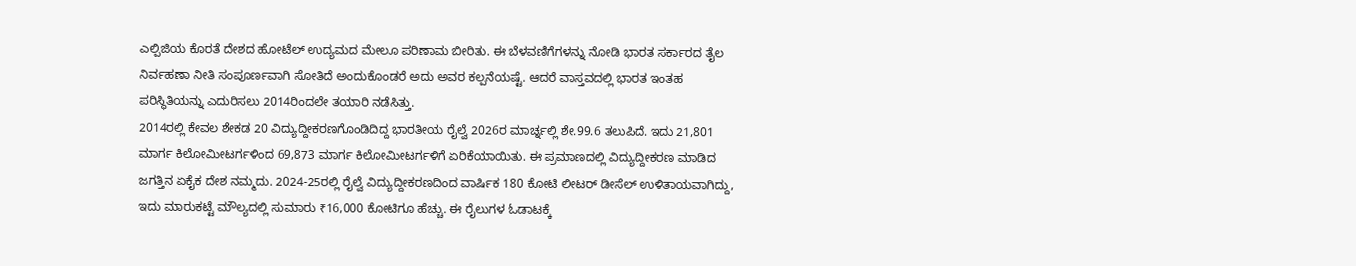ಎಲ್ಪಿಜಿಯ ಕೊರತೆ ದೇಶದ ಹೋಟೆಲ್ ಉದ್ಯಮದ ಮೇಲೂ ಪರಿಣಾಮ ಬೀರಿತು. ಈ ಬೆಳವಣಿಗೆಗಳನ್ನು ನೋಡಿ ಭಾರತ ಸರ್ಕಾರದ ತೈಲ ನಿರ್ವಹಣಾ ನೀತಿ ಸಂಪೂರ್ಣವಾಗಿ ಸೋತಿದೆ ಅಂದುಕೊಂಡರೆ ಅದು ಅವರ ಕಲ್ಪನೆಯಷ್ಟೆ. ಆದರೆ ವಾಸ್ತವದಲ್ಲಿ ಭಾರತ ಇಂತಹ ಪರಿಸ್ಥಿತಿಯನ್ನು ಎದುರಿಸಲು 2014ರಿಂದಲೇ ತಯಾರಿ ನಡೆಸಿತ್ತು.
2014ರಲ್ಲಿ ಕೇವಲ ಶೇಕಡ 20 ವಿದ್ಯುದ್ದೀಕರಣಗೊಂಡಿದಿದ್ದ ಭಾರತೀಯ ರೈಲ್ವೆ 2026ರ ಮಾರ್ಚ್ನಲ್ಲಿ ಶೇ.99.6 ತಲುಪಿದೆ. ಇದು 21,801 ಮಾರ್ಗ ಕಿಲೋಮೀಟರ್ಗಳಿಂದ 69,873 ಮಾರ್ಗ ಕಿಲೋಮೀಟರ್ಗಳಿಗೆ ಏರಿಕೆಯಾಯಿತು. ಈ ಪ್ರಮಾಣದಲ್ಲಿ ವಿದ್ಯುದ್ದೀಕರಣ ಮಾಡಿದ ಜಗತ್ತಿನ ಏಕೈಕ ದೇಶ ನಮ್ಮದು. 2024-25ರಲ್ಲಿ ರೈಲ್ವೆ ವಿದ್ಯುದ್ದೀಕರಣದಿಂದ ವಾರ್ಷಿಕ 180 ಕೋಟಿ ಲೀಟರ್ ಡೀಸೆಲ್ ಉಳಿತಾಯವಾಗಿದ್ದು, ಇದು ಮಾರುಕಟ್ಟೆ ಮೌಲ್ಯದಲ್ಲಿ ಸುಮಾರು ₹16,000 ಕೋಟಿಗೂ ಹೆಚ್ಚು. ಈ ರೈಲುಗಳ ಓಡಾಟಕ್ಕೆ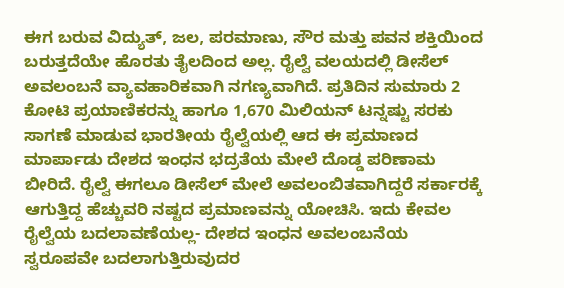ಈಗ ಬರುವ ವಿದ್ಯುತ್, ಜಲ, ಪರಮಾಣು, ಸೌರ ಮತ್ತು ಪವನ ಶಕ್ತಿಯಿಂದ ಬರುತ್ತದೆಯೇ ಹೊರತು ತೈಲದಿಂದ ಅಲ್ಲ. ರೈಲ್ವೆ ವಲಯದಲ್ಲಿ ಡೀಸೆಲ್ ಅವಲಂಬನೆ ವ್ಯಾವಹಾರಿಕವಾಗಿ ನಗಣ್ಯವಾಗಿದೆ. ಪ್ರತಿದಿನ ಸುಮಾರು 2 ಕೋಟಿ ಪ್ರಯಾಣಿಕರನ್ನು ಹಾಗೂ 1,670 ಮಿಲಿಯನ್ ಟನ್ನಷ್ಟು ಸರಕು ಸಾಗಣೆ ಮಾಡುವ ಭಾರತೀಯ ರೈಲ್ವೆಯಲ್ಲಿ ಆದ ಈ ಪ್ರಮಾಣದ ಮಾರ್ಪಾಡು ದೇಶದ ಇಂಧನ ಭದ್ರತೆಯ ಮೇಲೆ ದೊಡ್ಡ ಪರಿಣಾಮ ಬೀರಿದೆ. ರೈಲ್ವೆ ಈಗಲೂ ಡೀಸೆಲ್ ಮೇಲೆ ಅವಲಂಬಿತವಾಗಿದ್ದರೆ ಸರ್ಕಾರಕ್ಕೆ ಆಗುತ್ತಿದ್ದ ಹೆಚ್ಚುವರಿ ನಷ್ಟದ ಪ್ರಮಾಣವನ್ನು ಯೋಚಿಸಿ. ಇದು ಕೇವಲ ರೈಲ್ವೆಯ ಬದಲಾವಣೆಯಲ್ಲ- ದೇಶದ ಇಂಧನ ಅವಲಂಬನೆಯ ಸ್ವರೂಪವೇ ಬದಲಾಗುತ್ತಿರುವುದರ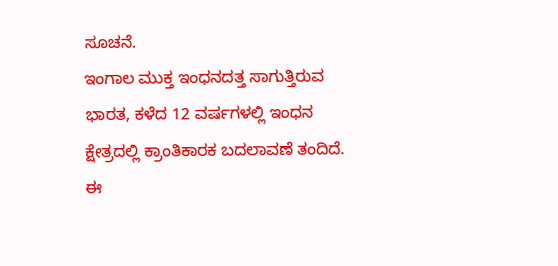ಸೂಚನೆ.
ಇಂಗಾಲ ಮುಕ್ತ ಇಂಧನದತ್ತ ಸಾಗುತ್ತಿರುವ ಭಾರತ, ಕಳೆದ 12 ವರ್ಷಗಳಲ್ಲಿ ಇಂಧನ ಕ್ಷೇತ್ರದಲ್ಲಿ ಕ್ರಾಂತಿಕಾರಕ ಬದಲಾವಣೆ ತಂದಿದೆ. ಈ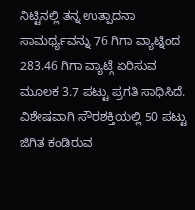ನಿಟ್ಟಿನಲ್ಲಿ ತನ್ನ ಉತ್ಪಾದನಾ ಸಾಮರ್ಥ್ಯವನ್ನು 76 ಗಿಗಾ ವ್ಯಾಟ್ನಿಂದ 283.46 ಗಿಗಾ ವ್ಯಾಟ್ಗೆ ಏರಿಸುವ ಮೂಲಕ 3.7 ಪಟ್ಟು ಪ್ರಗತಿ ಸಾಧಿಸಿದೆ. ವಿಶೇಷವಾಗಿ ಸೌರಶಕ್ತಿಯಲ್ಲಿ 50 ಪಟ್ಟು ಜಿಗಿತ ಕಂಡಿರುವ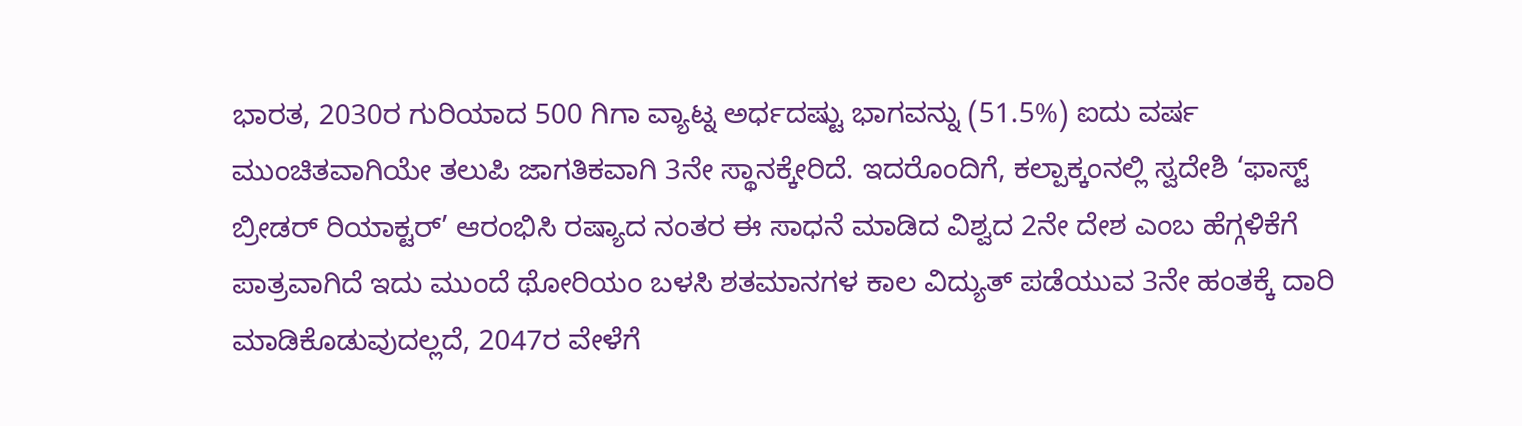ಭಾರತ, 2030ರ ಗುರಿಯಾದ 500 ಗಿಗಾ ವ್ಯಾಟ್ನ ಅರ್ಧದಷ್ಟು ಭಾಗವನ್ನು (51.5%) ಐದು ವರ್ಷ ಮುಂಚಿತವಾಗಿಯೇ ತಲುಪಿ ಜಾಗತಿಕವಾಗಿ 3ನೇ ಸ್ಥಾನಕ್ಕೇರಿದೆ. ಇದರೊಂದಿಗೆ, ಕಲ್ಪಾಕ್ಕಂನಲ್ಲಿ ಸ್ವದೇಶಿ ‘ಫಾಸ್ಟ್ ಬ್ರೀಡರ್ ರಿಯಾಕ್ಟರ್’ ಆರಂಭಿಸಿ ರಷ್ಯಾದ ನಂತರ ಈ ಸಾಧನೆ ಮಾಡಿದ ವಿಶ್ವದ 2ನೇ ದೇಶ ಎಂಬ ಹೆಗ್ಗಳಿಕೆಗೆ ಪಾತ್ರವಾಗಿದೆ ಇದು ಮುಂದೆ ಥೋರಿಯಂ ಬಳಸಿ ಶತಮಾನಗಳ ಕಾಲ ವಿದ್ಯುತ್ ಪಡೆಯುವ 3ನೇ ಹಂತಕ್ಕೆ ದಾರಿ ಮಾಡಿಕೊಡುವುದಲ್ಲದೆ, 2047ರ ವೇಳೆಗೆ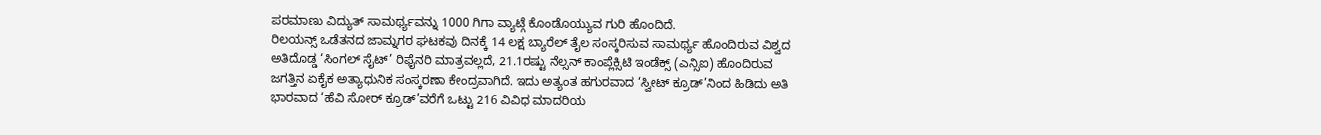ಪರಮಾಣು ವಿದ್ಯುತ್ ಸಾಮರ್ಥ್ಯವನ್ನು 1000 ಗಿಗಾ ವ್ಯಾಟ್ಗೆ ಕೊಂಡೊಯ್ಯುವ ಗುರಿ ಹೊಂದಿದೆ.
ರಿಲಯನ್ಸ್ ಒಡೆತನದ ಜಾಮ್ನಗರ ಘಟಕವು ದಿನಕ್ಕೆ 14 ಲಕ್ಷ ಬ್ಯಾರೆಲ್ ತೈಲ ಸಂಸ್ಕರಿಸುವ ಸಾಮರ್ಥ್ಯ ಹೊಂದಿರುವ ವಿಶ್ವದ ಅತಿದೊಡ್ಡ ‘ಸಿಂಗಲ್ ಸೈಟ್’ ರಿಫೈನರಿ ಮಾತ್ರವಲ್ಲದೆ, 21.1ರಷ್ಟು ನೆಲ್ಸನ್ ಕಾಂಪ್ಲೆಕ್ಸಿಟಿ ಇಂಡೆಕ್ಸ್ (ಎನ್ಸಿಐ) ಹೊಂದಿರುವ ಜಗತ್ತಿನ ಏಕೈಕ ಅತ್ಯಾಧುನಿಕ ಸಂಸ್ಕರಣಾ ಕೇಂದ್ರವಾಗಿದೆ. ಇದು ಅತ್ಯಂತ ಹಗುರವಾದ ‘ಸ್ವೀಟ್ ಕ್ರೂಡ್’ನಿಂದ ಹಿಡಿದು ಅತಿ ಭಾರವಾದ ‘ಹೆವಿ ಸೋರ್ ಕ್ರೂಡ್’ವರೆಗೆ ಒಟ್ಟು 216 ವಿವಿಧ ಮಾದರಿಯ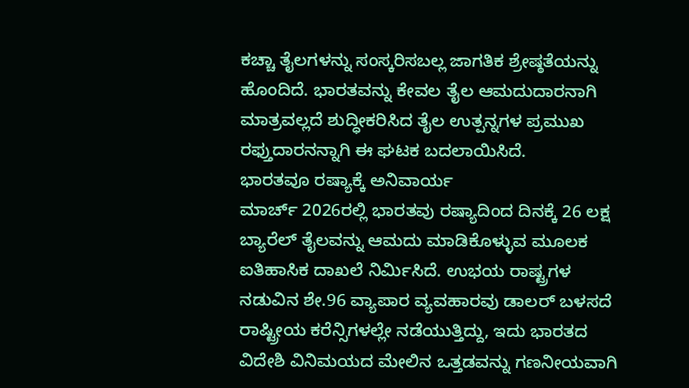ಕಚ್ಚಾ ತೈಲಗಳನ್ನು ಸಂಸ್ಕರಿಸಬಲ್ಲ ಜಾಗತಿಕ ಶ್ರೇಷ್ಠತೆಯನ್ನು ಹೊಂದಿದೆ. ಭಾರತವನ್ನು ಕೇವಲ ತೈಲ ಆಮದುದಾರನಾಗಿ ಮಾತ್ರವಲ್ಲದೆ ಶುದ್ಧೀಕರಿಸಿದ ತೈಲ ಉತ್ಪನ್ನಗಳ ಪ್ರಮುಖ ರಫ್ತುದಾರನನ್ನಾಗಿ ಈ ಘಟಕ ಬದಲಾಯಿಸಿದೆ.
ಭಾರತವೂ ರಷ್ಯಾಕ್ಕೆ ಅನಿವಾರ್ಯ
ಮಾರ್ಚ್ 2026ರಲ್ಲಿ ಭಾರತವು ರಷ್ಯಾದಿಂದ ದಿನಕ್ಕೆ 26 ಲಕ್ಷ ಬ್ಯಾರೆಲ್ ತೈಲವನ್ನು ಆಮದು ಮಾಡಿಕೊಳ್ಳುವ ಮೂಲಕ ಐತಿಹಾಸಿಕ ದಾಖಲೆ ನಿರ್ಮಿಸಿದೆ. ಉಭಯ ರಾಷ್ಟ್ರಗಳ ನಡುವಿನ ಶೇ.96 ವ್ಯಾಪಾರ ವ್ಯವಹಾರವು ಡಾಲರ್ ಬಳಸದೆ ರಾಷ್ಟ್ರೀಯ ಕರೆನ್ಸಿಗಳಲ್ಲೇ ನಡೆಯುತ್ತಿದ್ದು, ಇದು ಭಾರತದ ವಿದೇಶಿ ವಿನಿಮಯದ ಮೇಲಿನ ಒತ್ತಡವನ್ನು ಗಣನೀಯವಾಗಿ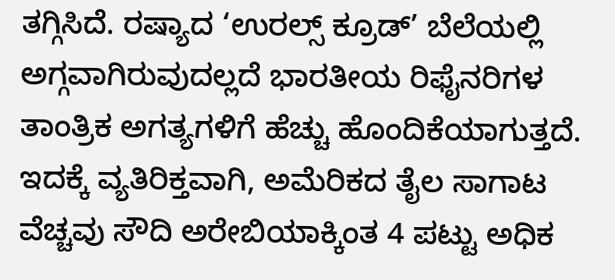ತಗ್ಗಿಸಿದೆ. ರಷ್ಯಾದ ‘ಉರಲ್ಸ್ ಕ್ರೂಡ್’ ಬೆಲೆಯಲ್ಲಿ ಅಗ್ಗವಾಗಿರುವುದಲ್ಲದೆ ಭಾರತೀಯ ರಿಫೈನರಿಗಳ ತಾಂತ್ರಿಕ ಅಗತ್ಯಗಳಿಗೆ ಹೆಚ್ಚು ಹೊಂದಿಕೆಯಾಗುತ್ತದೆ. ಇದಕ್ಕೆ ವ್ಯತಿರಿಕ್ತವಾಗಿ, ಅಮೆರಿಕದ ತೈಲ ಸಾಗಾಟ ವೆಚ್ಚವು ಸೌದಿ ಅರೇಬಿಯಾಕ್ಕಿಂತ 4 ಪಟ್ಟು ಅಧಿಕ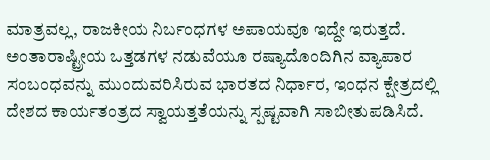ಮಾತ್ರವಲ್ಲ, ರಾಜಕೀಯ ನಿರ್ಬಂಧಗಳ ಅಪಾಯವೂ ಇದ್ದೇ ಇರುತ್ತದೆ. ಅಂತಾರಾಷ್ಟ್ರೀಯ ಒತ್ತಡಗಳ ನಡುವೆಯೂ ರಷ್ಯಾದೊಂದಿಗಿನ ವ್ಯಾಪಾರ ಸಂಬಂಧವನ್ನು ಮುಂದುವರಿಸಿರುವ ಭಾರತದ ನಿರ್ಧಾರ, ಇಂಧನ ಕ್ಷೇತ್ರದಲ್ಲಿ ದೇಶದ ಕಾರ್ಯತಂತ್ರದ ಸ್ವಾಯತ್ತತೆಯನ್ನು ಸ್ಪಷ್ಟವಾಗಿ ಸಾಬೀತುಪಡಿಸಿದೆ.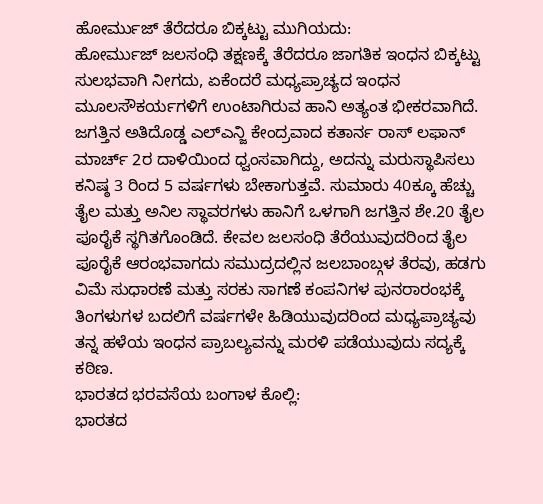ಹೋರ್ಮುಜ್ ತೆರೆದರೂ ಬಿಕ್ಕಟ್ಟು ಮುಗಿಯದು:
ಹೋರ್ಮುಜ್ ಜಲಸಂಧಿ ತಕ್ಷಣಕ್ಕೆ ತೆರೆದರೂ ಜಾಗತಿಕ ಇಂಧನ ಬಿಕ್ಕಟ್ಟು ಸುಲಭವಾಗಿ ನೀಗದು, ಏಕೆಂದರೆ ಮಧ್ಯಪ್ರಾಚ್ಯದ ಇಂಧನ ಮೂಲಸೌಕರ್ಯಗಳಿಗೆ ಉಂಟಾಗಿರುವ ಹಾನಿ ಅತ್ಯಂತ ಭೀಕರವಾಗಿದೆ. ಜಗತ್ತಿನ ಅತಿದೊಡ್ಡ ಎಲ್ಎನ್ಜಿ ಕೇಂದ್ರವಾದ ಕತಾರ್ನ ರಾಸ್ ಲಫಾನ್ ಮಾರ್ಚ್ 2ರ ದಾಳಿಯಿಂದ ಧ್ವಂಸವಾಗಿದ್ದು, ಅದನ್ನು ಮರುಸ್ಥಾಪಿಸಲು ಕನಿಷ್ಠ 3 ರಿಂದ 5 ವರ್ಷಗಳು ಬೇಕಾಗುತ್ತವೆ. ಸುಮಾರು 40ಕ್ಕೂ ಹೆಚ್ಚು ತೈಲ ಮತ್ತು ಅನಿಲ ಸ್ಥಾವರಗಳು ಹಾನಿಗೆ ಒಳಗಾಗಿ ಜಗತ್ತಿನ ಶೇ.20 ತೈಲ ಪೂರೈಕೆ ಸ್ಥಗಿತಗೊಂಡಿದೆ. ಕೇವಲ ಜಲಸಂಧಿ ತೆರೆಯುವುದರಿಂದ ತೈಲ ಪೂರೈಕೆ ಆರಂಭವಾಗದು ಸಮುದ್ರದಲ್ಲಿನ ಜಲಬಾಂಬ್ಗಳ ತೆರವು, ಹಡಗು ವಿಮೆ ಸುಧಾರಣೆ ಮತ್ತು ಸರಕು ಸಾಗಣೆ ಕಂಪನಿಗಳ ಪುನರಾರಂಭಕ್ಕೆ ತಿಂಗಳುಗಳ ಬದಲಿಗೆ ವರ್ಷಗಳೇ ಹಿಡಿಯುವುದರಿಂದ ಮಧ್ಯಪ್ರಾಚ್ಯವು ತನ್ನ ಹಳೆಯ ಇಂಧನ ಪ್ರಾಬಲ್ಯವನ್ನು ಮರಳಿ ಪಡೆಯುವುದು ಸದ್ಯಕ್ಕೆ ಕಠಿಣ.
ಭಾರತದ ಭರವಸೆಯ ಬಂಗಾಳ ಕೊಲ್ಲಿ:
ಭಾರತದ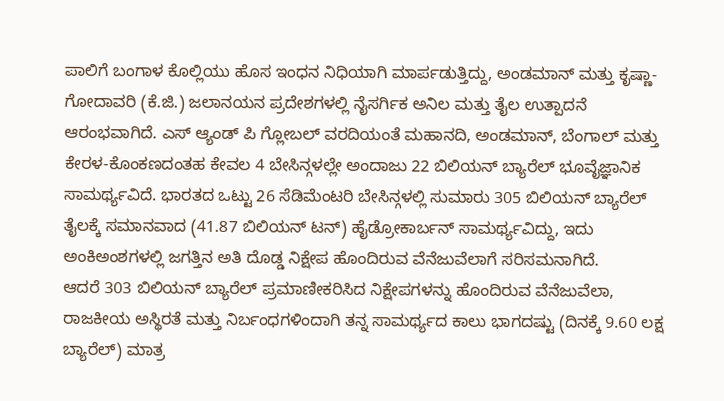ಪಾಲಿಗೆ ಬಂಗಾಳ ಕೊಲ್ಲಿಯು ಹೊಸ ಇಂಧನ ನಿಧಿಯಾಗಿ ಮಾರ್ಪಡುತ್ತಿದ್ದು, ಅಂಡಮಾನ್ ಮತ್ತು ಕೃಷ್ಣಾ-ಗೋದಾವರಿ (ಕೆ.ಜಿ.) ಜಲಾನಯನ ಪ್ರದೇಶಗಳಲ್ಲಿ ನೈಸರ್ಗಿಕ ಅನಿಲ ಮತ್ತು ತೈಲ ಉತ್ಪಾದನೆ ಆರಂಭವಾಗಿದೆ. ಎಸ್ ಆ್ಯಂಡ್ ಪಿ ಗ್ಲೋಬಲ್ ವರದಿಯಂತೆ ಮಹಾನದಿ, ಅಂಡಮಾನ್, ಬೆಂಗಾಲ್ ಮತ್ತು ಕೇರಳ-ಕೊಂಕಣದಂತಹ ಕೇವಲ 4 ಬೇಸಿನ್ಗಳಲ್ಲೇ ಅಂದಾಜು 22 ಬಿಲಿಯನ್ ಬ್ಯಾರೆಲ್ ಭೂವೈಜ್ಞಾನಿಕ ಸಾಮರ್ಥ್ಯವಿದೆ. ಭಾರತದ ಒಟ್ಟು 26 ಸೆಡಿಮೆಂಟರಿ ಬೇಸಿನ್ಗಳಲ್ಲಿ ಸುಮಾರು 305 ಬಿಲಿಯನ್ ಬ್ಯಾರೆಲ್ ತೈಲಕ್ಕೆ ಸಮಾನವಾದ (41.87 ಬಿಲಿಯನ್ ಟನ್) ಹೈಡ್ರೋಕಾರ್ಬನ್ ಸಾಮರ್ಥ್ಯವಿದ್ದು, ಇದು ಅಂಕಿಅಂಶಗಳಲ್ಲಿ ಜಗತ್ತಿನ ಅತಿ ದೊಡ್ಡ ನಿಕ್ಷೇಪ ಹೊಂದಿರುವ ವೆನೆಜುವೆಲಾಗೆ ಸರಿಸಮನಾಗಿದೆ.
ಆದರೆ 303 ಬಿಲಿಯನ್ ಬ್ಯಾರೆಲ್ ಪ್ರಮಾಣೀಕರಿಸಿದ ನಿಕ್ಷೇಪಗಳನ್ನು ಹೊಂದಿರುವ ವೆನೆಜುವೆಲಾ, ರಾಜಕೀಯ ಅಸ್ಥಿರತೆ ಮತ್ತು ನಿರ್ಬಂಧಗಳಿಂದಾಗಿ ತನ್ನ ಸಾಮರ್ಥ್ಯದ ಕಾಲು ಭಾಗದಷ್ಟು (ದಿನಕ್ಕೆ 9.60 ಲಕ್ಷ ಬ್ಯಾರೆಲ್) ಮಾತ್ರ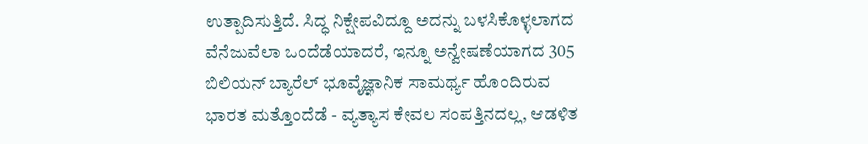ಉತ್ಪಾದಿಸುತ್ತಿದೆ. ಸಿದ್ಧ ನಿಕ್ಷೇಪವಿದ್ದೂ ಅದನ್ನು ಬಳಸಿಕೊಳ್ಳಲಾಗದ ವೆನೆಜುವೆಲಾ ಒಂದೆಡೆಯಾದರೆ, ಇನ್ನೂ ಅನ್ವೇಷಣೆಯಾಗದ 305 ಬಿಲಿಯನ್ ಬ್ಯಾರೆಲ್ ಭೂವೈಜ್ಞಾನಿಕ ಸಾಮರ್ಥ್ಯ ಹೊಂದಿರುವ ಭಾರತ ಮತ್ತೊಂದೆಡೆ - ವ್ಯತ್ಯಾಸ ಕೇವಲ ಸಂಪತ್ತಿನದಲ್ಲ, ಆಡಳಿತ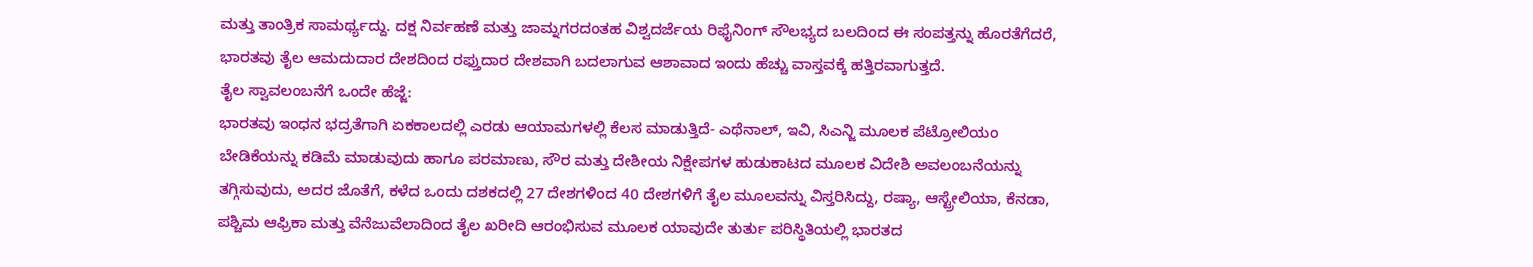ಮತ್ತು ತಾಂತ್ರಿಕ ಸಾಮರ್ಥ್ಯದ್ದು. ದಕ್ಷ ನಿರ್ವಹಣೆ ಮತ್ತು ಜಾಮ್ನಗರದಂತಹ ವಿಶ್ವದರ್ಜೆಯ ರಿಫೈನಿಂಗ್ ಸೌಲಭ್ಯದ ಬಲದಿಂದ ಈ ಸಂಪತ್ತನ್ನು ಹೊರತೆಗೆದರೆ, ಭಾರತವು ತೈಲ ಆಮದುದಾರ ದೇಶದಿಂದ ರಫ್ತುದಾರ ದೇಶವಾಗಿ ಬದಲಾಗುವ ಆಶಾವಾದ ಇಂದು ಹೆಚ್ಚು ವಾಸ್ತವಕ್ಕೆ ಹತ್ತಿರವಾಗುತ್ತದೆ.
ತೈಲ ಸ್ವಾವಲಂಬನೆಗೆ ಒಂದೇ ಹೆಜ್ಜೆ:
ಭಾರತವು ಇಂಧನ ಭದ್ರತೆಗಾಗಿ ಏಕಕಾಲದಲ್ಲಿ ಎರಡು ಆಯಾಮಗಳಲ್ಲಿ ಕೆಲಸ ಮಾಡುತ್ತಿದೆ- ಎಥೆನಾಲ್, ಇವಿ, ಸಿಎನ್ಜಿ ಮೂಲಕ ಪೆಟ್ರೋಲಿಯಂ ಬೇಡಿಕೆಯನ್ನು ಕಡಿಮೆ ಮಾಡುವುದು ಹಾಗೂ ಪರಮಾಣು, ಸೌರ ಮತ್ತು ದೇಶೀಯ ನಿಕ್ಷೇಪಗಳ ಹುಡುಕಾಟದ ಮೂಲಕ ವಿದೇಶಿ ಅವಲಂಬನೆಯನ್ನು ತಗ್ಗಿಸುವುದು, ಅದರ ಜೊತೆಗೆ, ಕಳೆದ ಒಂದು ದಶಕದಲ್ಲಿ 27 ದೇಶಗಳಿಂದ 40 ದೇಶಗಳಿಗೆ ತೈಲ ಮೂಲವನ್ನು ವಿಸ್ತರಿಸಿದ್ದು, ರಷ್ಯಾ, ಆಸ್ಟ್ರೇಲಿಯಾ, ಕೆನಡಾ, ಪಶ್ಚಿಮ ಆಫ್ರಿಕಾ ಮತ್ತು ವೆನೆಜುವೆಲಾದಿಂದ ತೈಲ ಖರೀದಿ ಆರಂಭಿಸುವ ಮೂಲಕ ಯಾವುದೇ ತುರ್ತು ಪರಿಸ್ಥಿತಿಯಲ್ಲಿ ಭಾರತದ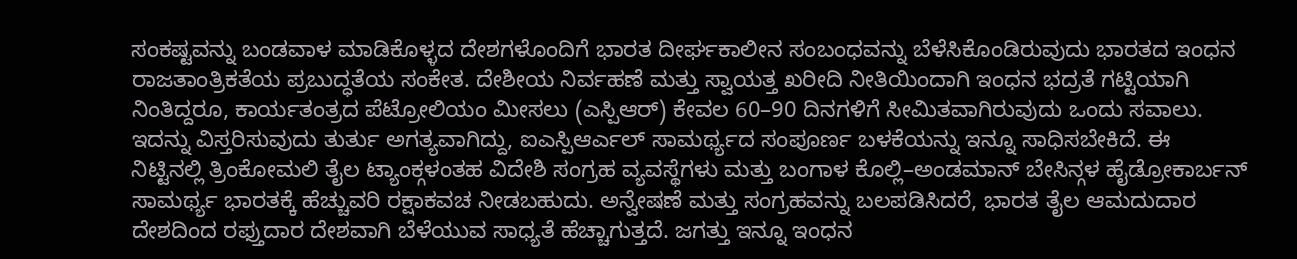ಸಂಕಷ್ಟವನ್ನು ಬಂಡವಾಳ ಮಾಡಿಕೊಳ್ಳದ ದೇಶಗಳೊಂದಿಗೆ ಭಾರತ ದೀರ್ಘಕಾಲೀನ ಸಂಬಂಧವನ್ನು ಬೆಳೆಸಿಕೊಂಡಿರುವುದು ಭಾರತದ ಇಂಧನ ರಾಜತಾಂತ್ರಿಕತೆಯ ಪ್ರಬುದ್ಧತೆಯ ಸಂಕೇತ. ದೇಶೀಯ ನಿರ್ವಹಣೆ ಮತ್ತು ಸ್ವಾಯತ್ತ ಖರೀದಿ ನೀತಿಯಿಂದಾಗಿ ಇಂಧನ ಭದ್ರತೆ ಗಟ್ಟಿಯಾಗಿ ನಿಂತಿದ್ದರೂ, ಕಾರ್ಯತಂತ್ರದ ಪೆಟ್ರೋಲಿಯಂ ಮೀಸಲು (ಎಸ್ಪಿಆರ್) ಕೇವಲ 60–90 ದಿನಗಳಿಗೆ ಸೀಮಿತವಾಗಿರುವುದು ಒಂದು ಸವಾಲು. ಇದನ್ನು ವಿಸ್ತರಿಸುವುದು ತುರ್ತು ಅಗತ್ಯವಾಗಿದ್ದು, ಐಎಸ್ಪಿಆರ್ಎಲ್ ಸಾಮರ್ಥ್ಯದ ಸಂಪೂರ್ಣ ಬಳಕೆಯನ್ನು ಇನ್ನೂ ಸಾಧಿಸಬೇಕಿದೆ. ಈ ನಿಟ್ಟಿನಲ್ಲಿ ತ್ರಿಂಕೋಮಲಿ ತೈಲ ಟ್ಯಾಂಕ್ಗಳಂತಹ ವಿದೇಶಿ ಸಂಗ್ರಹ ವ್ಯವಸ್ಥೆಗಳು ಮತ್ತು ಬಂಗಾಳ ಕೊಲ್ಲಿ–ಅಂಡಮಾನ್ ಬೇಸಿನ್ಗಳ ಹೈಡ್ರೋಕಾರ್ಬನ್ ಸಾಮರ್ಥ್ಯ ಭಾರತಕ್ಕೆ ಹೆಚ್ಚುವರಿ ರಕ್ಷಾಕವಚ ನೀಡಬಹುದು. ಅನ್ವೇಷಣೆ ಮತ್ತು ಸಂಗ್ರಹವನ್ನು ಬಲಪಡಿಸಿದರೆ, ಭಾರತ ತೈಲ ಆಮದುದಾರ ದೇಶದಿಂದ ರಫ್ತುದಾರ ದೇಶವಾಗಿ ಬೆಳೆಯುವ ಸಾಧ್ಯತೆ ಹೆಚ್ಚಾಗುತ್ತದೆ. ಜಗತ್ತು ಇನ್ನೂ ಇಂಧನ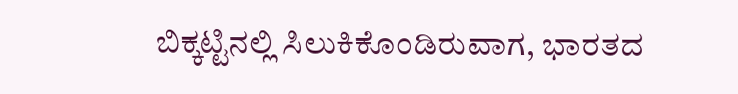ಬಿಕ್ಕಟ್ಟಿನಲ್ಲಿ ಸಿಲುಕಿಕೊಂಡಿರುವಾಗ, ಭಾರತದ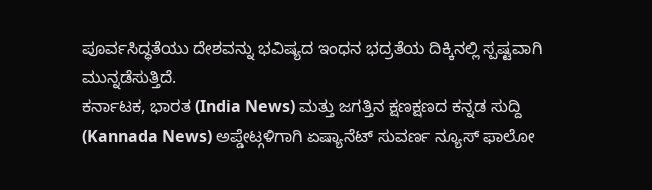ಪೂರ್ವಸಿದ್ಧತೆಯು ದೇಶವನ್ನು ಭವಿಷ್ಯದ ಇಂಧನ ಭದ್ರತೆಯ ದಿಕ್ಕಿನಲ್ಲಿ ಸ್ಪಷ್ಟವಾಗಿ ಮುನ್ನಡೆಸುತ್ತಿದೆ.
ಕರ್ನಾಟಕ, ಭಾರತ (India News) ಮತ್ತು ಜಗತ್ತಿನ ಕ್ಷಣಕ್ಷಣದ ಕನ್ನಡ ಸುದ್ದಿ (Kannada News) ಅಪ್ಡೇಟ್ಗಳಿಗಾಗಿ ಏಷ್ಯಾನೆಟ್ ಸುವರ್ಣ ನ್ಯೂಸ್ ಫಾಲೋ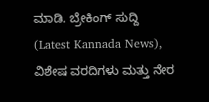ಮಾಡಿ. ಬ್ರೇಕಿಂಗ್ ಸುದ್ದಿ (Latest Kannada News), ವಿಶೇಷ ವರದಿಗಳು ಮತ್ತು ನೇರ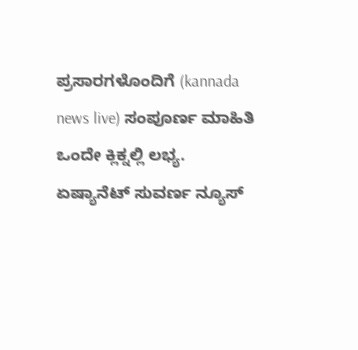ಪ್ರಸಾರಗಳೊಂದಿಗೆ (kannada news live) ಸಂಪೂರ್ಣ ಮಾಹಿತಿ ಒಂದೇ ಕ್ಲಿಕ್ನಲ್ಲಿ ಲಭ್ಯ. ಏಷ್ಯಾನೆಟ್ ಸುವರ್ಣ ನ್ಯೂಸ್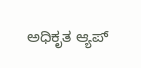ಅಧಿಕೃತ ಆ್ಯಪ್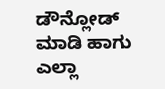ಡೌನ್ಲೋಡ್ ಮಾಡಿ ಹಾಗು ಎಲ್ಲಾ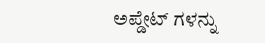ಅಪ್ಡೇಟ್ ಗಳನ್ನು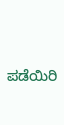ಪಡೆಯಿರಿ